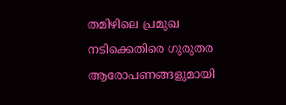തമിഴിലെ പ്രമുഖ നടിക്കെതിരെ ഗുരുതര ആരോപണങ്ങളുമായി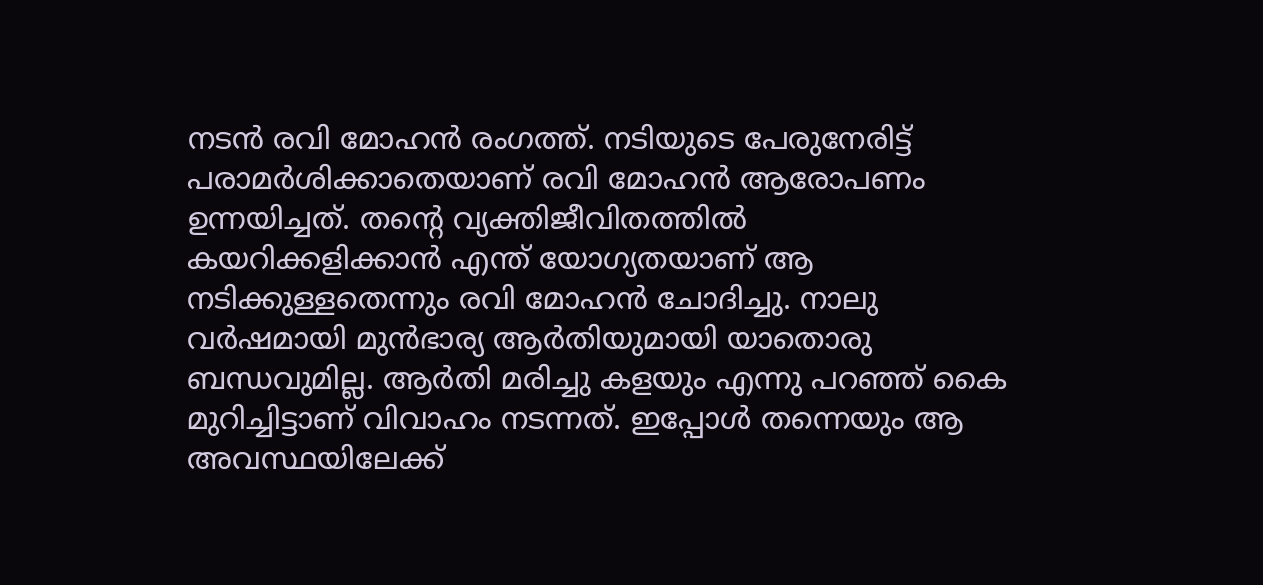നടൻ രവി മോഹൻ രംഗത്ത്. നടിയുടെ പേരുനേരിട്ട് പരാമർശിക്കാതെയാണ് രവി മോഹൻ ആരോപണം ഉന്നയിച്ചത്. തന്റെ വ്യക്തിജീവിതത്തിൽ കയറിക്കളിക്കാൻ എന്ത് യോഗ്യതയാണ് ആ നടിക്കുള്ളതെന്നും രവി മോഹൻ ചോദിച്ചു. നാലു വർഷമായി മുൻഭാര്യ ആർതിയുമായി യാതൊരു ബന്ധവുമില്ല. ആർതി മരിച്ചു കളയും എന്നു പറഞ്ഞ് കൈ മുറിച്ചിട്ടാണ് വിവാഹം നടന്നത്. ഇപ്പോൾ തന്നെയും ആ അവസ്ഥയിലേക്ക്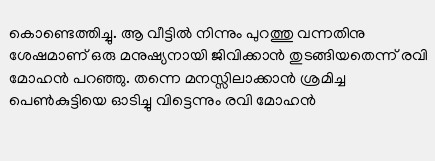കൊണ്ടെത്തിച്ചു. ആ വീട്ടിൽ നിന്നും പുറത്തു വന്നതിനു ശേഷമാണ് ഒരു മനുഷ്യനായി ജിവിക്കാൻ തുടങ്ങിയതെന്ന് രവി മോഹൻ പറഞ്ഞു. തന്നെ മനസ്സിലാക്കാൻ ശ്രമിച്ച പെൺകുട്ടിയെ ഓടിച്ചു വിട്ടെന്നും രവി മോഹൻ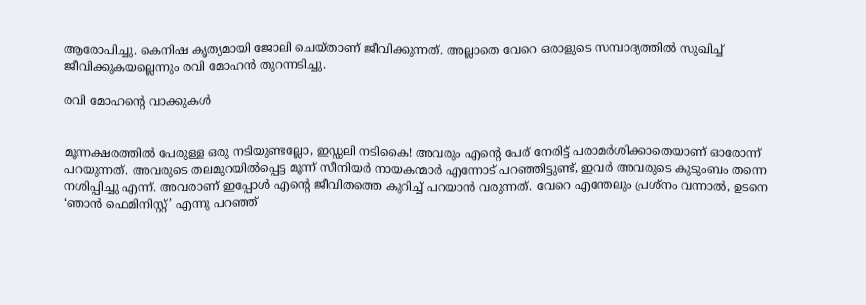ആരോപിച്ചു. കെനിഷ കൃത്യമായി ജോലി ചെയ്താണ് ജീവിക്കുന്നത്. അല്ലാതെ വേറെ ഒരാളുടെ സമ്പാദ്യത്തിൽ സുഖിച്ച് ജീവിക്കുകയല്ലെന്നും രവി മോഹൻ തുറന്നടിച്ചു.

രവി മോഹന്റെ വാക്കുകൾ


മൂന്നക്ഷരത്തിൽ പേരുള്ള ഒരു നടിയുണ്ടല്ലോ, ഇഡ്ഡലി നടികൈ! അവരും എന്റെ പേര് നേരിട്ട് പരാമർശിക്കാതെയാണ് ഓരോന്ന് പറയുന്നത്. അവരുടെ തലമുറയിൽപ്പെട്ട മൂന്ന് സീനിയർ നായകന്മാർ എന്നോട് പറഞ്ഞിട്ടുണ്ട്, ഇവർ അവരുടെ കുടുംബം തന്നെ നശിപ്പിച്ചു എന്ന്. അവരാണ് ഇപ്പോൾ എന്റെ ജീവിതത്തെ കുറിച്ച് പറയാൻ വരുന്നത്. വേറെ എന്തേലും പ്രശ്നം വന്നാൽ, ഉടനെ ‘ഞാൻ ഫെമിനിസ്റ്റ്’ എന്നു പറഞ്ഞ്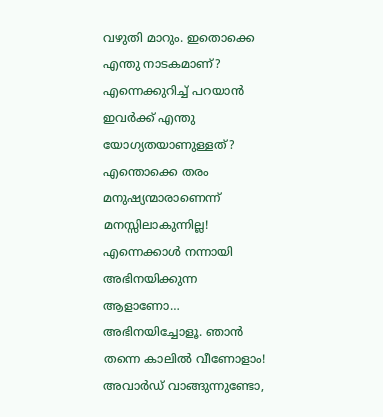വഴുതി മാറും. ഇതൊക്കെ എന്തു നാടകമാണ്? എന്നെക്കുറിച്ച് പറയാൻ ഇവർക്ക് എന്തു യോഗ്യതയാണുള്ളത്? എന്തൊക്കെ തരം മനുഷ്യന്മാരാണെന്ന് മനസ്സിലാകുന്നില്ല! എന്നെക്കാൾ നന്നായി അഭിനയിക്കുന്ന ആളാണോ… അഭിനയിച്ചോളൂ. ഞാൻ തന്നെ കാലിൽ വീണോളാം! അവാർഡ് വാങ്ങുന്നുണ്ടോ,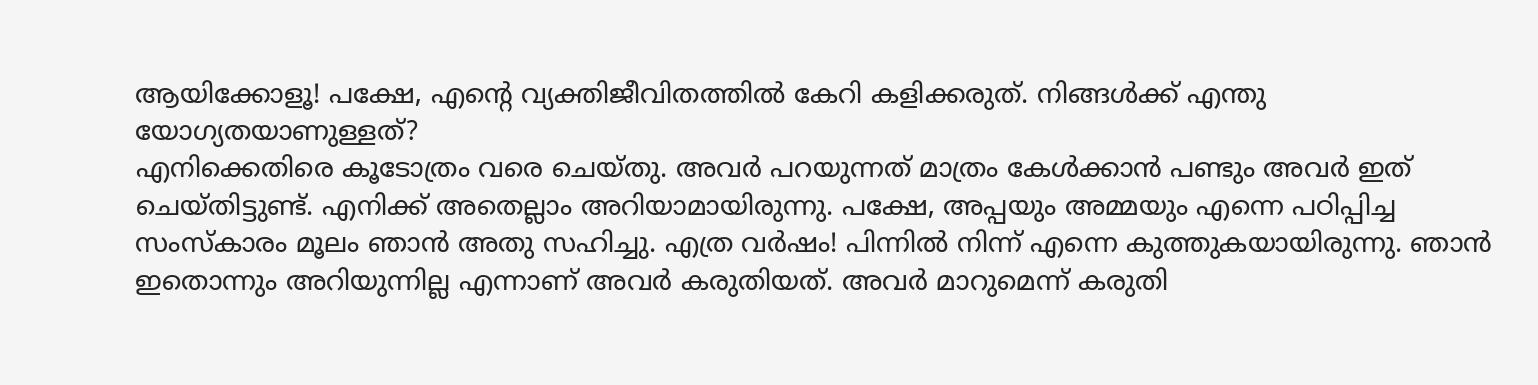ആയിക്കോളൂ! പക്ഷേ, എന്റെ വ്യക്തിജീവിതത്തിൽ കേറി കളിക്കരുത്. നിങ്ങൾക്ക് എന്തു യോഗ്യതയാണുള്ളത്?
എനിക്കെതിരെ കൂടോത്രം വരെ ചെയ്തു. അവർ പറയുന്നത് മാത്രം കേൾക്കാൻ പണ്ടും അവർ ഇത് ചെയ്തിട്ടുണ്ട്. എനിക്ക് അതെല്ലാം അറിയാമായിരുന്നു. പക്ഷേ, അപ്പയും അമ്മയും എന്നെ പഠിപ്പിച്ച സംസ്കാരം മൂലം ഞാൻ അതു സഹിച്ചു. എത്ര വർഷം! പിന്നിൽ നിന്ന് എന്നെ കുത്തുകയായിരുന്നു. ഞാൻ ഇതൊന്നും അറിയുന്നില്ല എന്നാണ് അവർ കരുതിയത്. അവർ മാറുമെന്ന് കരുതി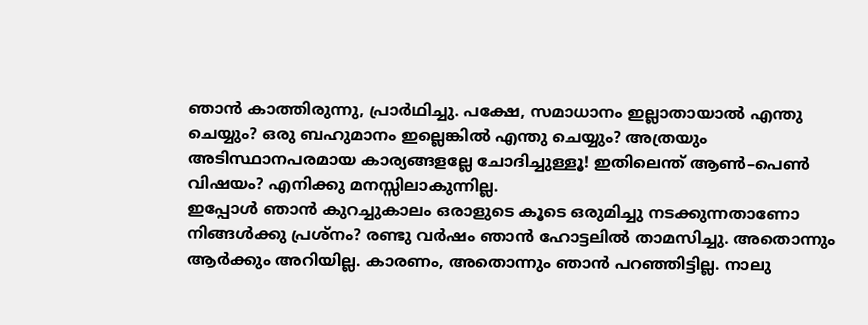ഞാൻ കാത്തിരുന്നു, പ്രാർഥിച്ചു. പക്ഷേ, സമാധാനം ഇല്ലാതായാൽ എന്തു ചെയ്യും? ഒരു ബഹുമാനം ഇല്ലെങ്കിൽ എന്തു ചെയ്യും? അത്രയും അടിസ്ഥാനപരമായ കാര്യങ്ങളല്ലേ ചോദിച്ചുള്ളൂ! ഇതിലെന്ത് ആൺ–പെൺ വിഷയം? എനിക്കു മനസ്സിലാകുന്നില്ല.
ഇപ്പോൾ ഞാൻ കുറച്ചുകാലം ഒരാളുടെ കൂടെ ഒരുമിച്ചു നടക്കുന്നതാണോ നിങ്ങൾക്കു പ്രശ്നം? രണ്ടു വർഷം ഞാൻ ഹോട്ടലിൽ താമസിച്ചു. അതൊന്നും ആർക്കും അറിയില്ല. കാരണം, അതൊന്നും ഞാൻ പറഞ്ഞിട്ടില്ല. നാലു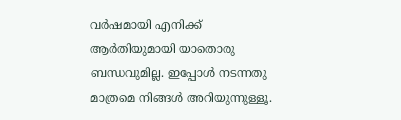വർഷമായി എനിക്ക് ആർതിയുമായി യാതൊരു ബന്ധവുമില്ല. ഇപ്പോൾ നടന്നതു മാത്രമെ നിങ്ങൾ അറിയുന്നുള്ളൂ.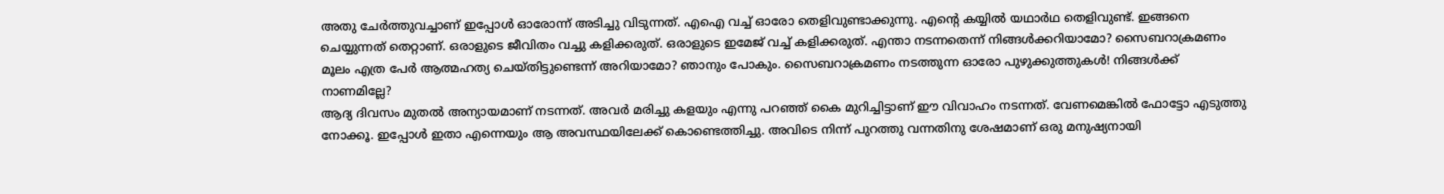അതു ചേർത്തുവച്ചാണ് ഇപ്പോൾ ഓരോന്ന് അടിച്ചു വിടുന്നത്. എഐ വച്ച് ഓരോ തെളിവുണ്ടാക്കുന്നു. എന്റെ കയ്യിൽ യഥാർഥ തെളിവുണ്ട്. ഇങ്ങനെ ചെയ്യുന്നത് തെറ്റാണ്. ഒരാളുടെ ജീവിതം വച്ചു കളിക്കരുത്. ഒരാളുടെ ഇമേജ് വച്ച് കളിക്കരുത്. എന്താ നടന്നതെന്ന് നിങ്ങൾക്കറിയാമോ? സൈബറാക്രമണം മൂലം എത്ര പേർ ആത്മഹത്യ ചെയ്തിട്ടുണ്ടെന്ന് അറിയാമോ? ഞാനും പോകും. സൈബറാക്രമണം നടത്തുന്ന ഓരോ പുഴുക്കുത്തുകൾ! നിങ്ങൾക്ക് നാണമില്ലേ?
ആദ്യ ദിവസം മുതൽ അന്യായമാണ് നടന്നത്. അവർ മരിച്ചു കളയും എന്നു പറഞ്ഞ് കൈ മുറിച്ചിട്ടാണ് ഈ വിവാഹം നടന്നത്. വേണമെങ്കിൽ ഫോട്ടോ എടുത്തു നോക്കൂ. ഇപ്പോൾ ഇതാ എന്നെയും ആ അവസ്ഥയിലേക്ക് കൊണ്ടെത്തിച്ചു. അവിടെ നിന്ന് പുറത്തു വന്നതിനു ശേഷമാണ് ഒരു മനുഷ്യനായി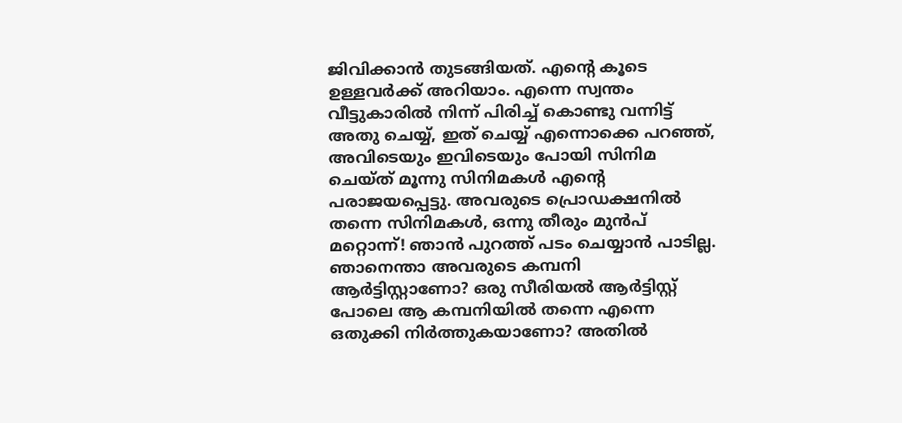ജിവിക്കാൻ തുടങ്ങിയത്. എന്റെ കൂടെ ഉള്ളവർക്ക് അറിയാം. എന്നെ സ്വന്തം വീട്ടുകാരിൽ നിന്ന് പിരിച്ച് കൊണ്ടു വന്നിട്ട് അതു ചെയ്യ്, ഇത് ചെയ്യ് എന്നൊക്കെ പറഞ്ഞ്, അവിടെയും ഇവിടെയും പോയി സിനിമ ചെയ്ത് മൂന്നു സിനിമകൾ എന്റെ പരാജയപ്പെട്ടു. അവരുടെ പ്രൊഡക്ഷനിൽ തന്നെ സിനിമകൾ, ഒന്നു തീരും മുൻപ് മറ്റൊന്ന്! ഞാൻ പുറത്ത് പടം ചെയ്യാൻ പാടില്ല. ഞാനെന്താ അവരുടെ കമ്പനി ആർട്ടിസ്റ്റാണോ? ഒരു സീരിയൽ ആർട്ടിസ്റ്റ് പോലെ ആ കമ്പനിയിൽ തന്നെ എന്നെ ഒതുക്കി നിർത്തുകയാണോ? അതിൽ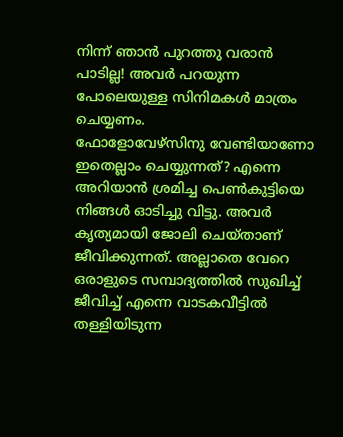നിന്ന് ഞാൻ പുറത്തു വരാൻ പാടില്ല! അവർ പറയുന്ന പോലെയുള്ള സിനിമകൾ മാത്രം ചെയ്യണം.
ഫോളോവേഴ്സിനു വേണ്ടിയാണോ ഇതെല്ലാം ചെയ്യുന്നത്? എന്നെ അറിയാൻ ശ്രമിച്ച പെൺകുട്ടിയെ നിങ്ങൾ ഓടിച്ചു വിട്ടു. അവർ കൃത്യമായി ജോലി ചെയ്താണ് ജീവിക്കുന്നത്. അല്ലാതെ വേറെ ഒരാളുടെ സമ്പാദ്യത്തിൽ സുഖിച്ച് ജീവിച്ച് എന്നെ വാടകവീട്ടിൽ തള്ളിയിടുന്ന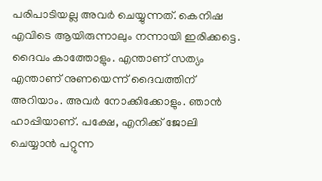പരിപാടിയല്ല അവർ ചെയ്യുന്നത്. കെനിഷ എവിടെ ആയിരുന്നാലും നന്നായി ഇരിക്കട്ടെ. ദൈവം കാത്തോളും. എന്താണ് സത്യം എന്താണ് നുണയെന്ന് ദൈവത്തിന് അറിയാം. അവർ നോക്കിക്കോളും. ഞാൻ ഹാപ്പിയാണ്. പക്ഷേ, എനിക്ക് ജോലി ചെയ്യാൻ പറ്റുന്ന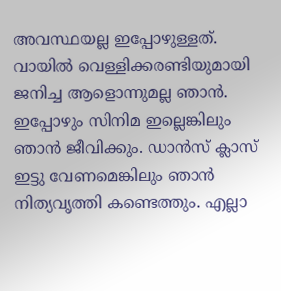അവസ്ഥയല്ല ഇപ്പോഴുള്ളത്.
വായിൽ വെള്ളിക്കരണ്ടിയുമായി ജനിച്ച ആളൊന്നുമല്ല ഞാൻ. ഇപ്പോഴും സിനിമ ഇല്ലെങ്കിലും ഞാൻ ജീവിക്കും. ഡാൻസ് ക്ലാസ് ഇട്ടു വേണമെങ്കിലും ഞാൻ നിത്യവൃത്തി കണ്ടെത്തും. എല്ലാ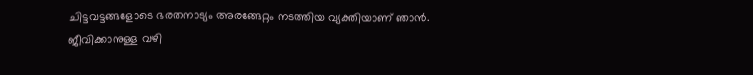ചിട്ടവട്ടങ്ങളോടെ ഭരതനാട്യം അരങ്ങേറ്റം നടത്തിയ വ്യക്തിയാണ് ഞാൻ. ജീവിക്കാനുള്ള വഴി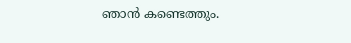ഞാൻ കണ്ടെത്തും.